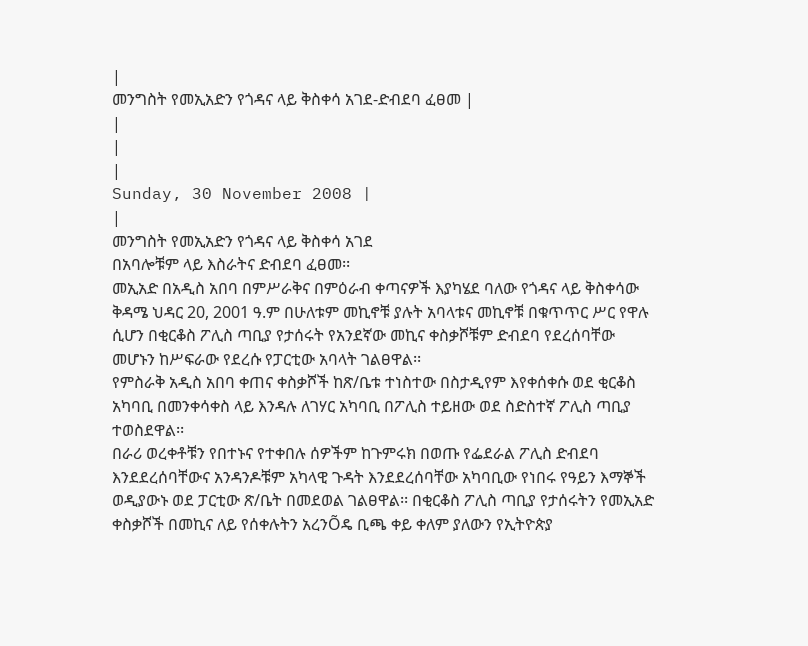|
መንግስት የመኢአድን የጎዳና ላይ ቅስቀሳ አገደ-ድብደባ ፈፀመ |
|
|
|
Sunday, 30 November 2008 |
|
መንግስት የመኢአድን የጎዳና ላይ ቅስቀሳ አገደ
በአባሎቹም ላይ እስራትና ድብደባ ፈፀመ፡፡
መኢአድ በአዲስ አበባ በምሥራቅና በምዕራብ ቀጣናዎች እያካሄደ ባለው የጎዳና ላይ ቅስቀሳው ቅዳሜ ህዳር 20, 2001 ዓ.ም በሁለቱም መኪኖቹ ያሉት አባላቱና መኪኖቹ በቁጥጥር ሥር የዋሉ ሲሆን በቂርቆስ ፖሊስ ጣቢያ የታሰሩት የአንደኛው መኪና ቀስቃሾቹም ድብደባ የደረሰባቸው መሆኑን ከሥፍራው የደረሱ የፓርቲው አባላት ገልፀዋል፡፡
የምስራቅ አዲስ አበባ ቀጠና ቀስቃሾች ከጽ/ቤቱ ተነስተው በስታዲየም እየቀሰቀሱ ወደ ቂርቆስ አካባቢ በመንቀሳቀስ ላይ እንዳሉ ለገሃር አካባቢ በፖሊስ ተይዘው ወደ ስድስተኛ ፖሊስ ጣቢያ ተወስደዋል፡፡
በራሪ ወረቀቶቹን የበተኑና የተቀበሉ ሰዎችም ከጉምሩክ በወጡ የፌደራል ፖሊስ ድብደባ እንደደረሰባቸውና አንዳንዶቹም አካላዊ ጉዳት እንደደረሰባቸው አካባቢው የነበሩ የዓይን እማኞች ወዲያውኑ ወደ ፓርቲው ጽ/ቤት በመደወል ገልፀዋል፡፡ በቂርቆስ ፖሊስ ጣቢያ የታሰሩትን የመኢአድ ቀስቃሾች በመኪና ለይ የሰቀሉትን አረንÕዴ ቢጫ ቀይ ቀለም ያለውን የኢትዮጵያ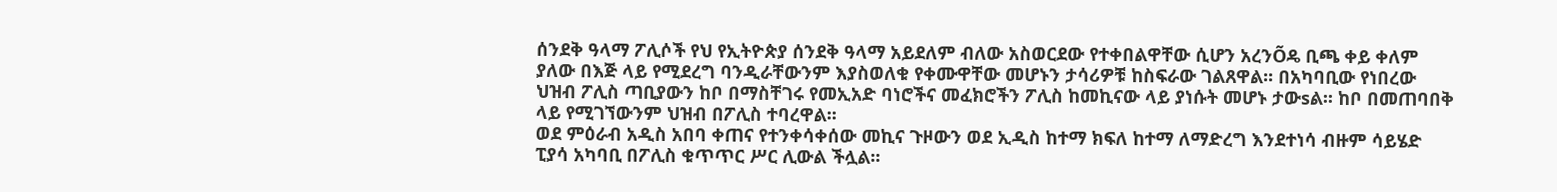ሰንደቅ ዓላማ ፖሊሶች የህ የኢትዮጵያ ሰንደቅ ዓላማ አይደለም ብለው አስወርደው የተቀበልዋቸው ሲሆን አረንÕዴ ቢጫ ቀይ ቀለም ያለው በእጅ ላይ የሚደረግ ባንዲራቸውንም እያስወለቁ የቀሙዋቸው መሆኑን ታሳሪዎቹ ከስፍራው ገልጸዋል፡፡ በአካባቢው የነበረው ህዝብ ፖሊስ ጣቢያውን ከቦ በማስቸገሩ የመኢአድ ባነሮችና መፈክሮችን ፖሊስ ከመኪናው ላይ ያነሱት መሆኑ ታውsል፡፡ ከቦ በመጠባበቅ ላይ የሚገኘውንም ህዝብ በፖሊስ ተባረዋል፡፡
ወደ ምዕራብ አዲስ አበባ ቀጠና የተንቀሳቀሰው መኪና ጉዞውን ወደ ኢዲስ ከተማ ክፍለ ከተማ ለማድረግ እንደተነሳ ብዙም ሳይሄድ ፒያሳ አካባቢ በፖሊስ ቁጥጥር ሥር ሊውል ችሏል፡፡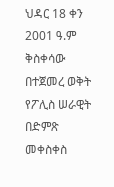ህዳር 18 ቀን 2001 ዓ.ም ቅስቀሳው በተጀመረ ወቅት የፖሊስ ሠራዊት በድምጽ መቀስቀስ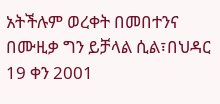አትችሉም ወረቀት በመበተንና በሙዚቃ ግን ይቻላል ሲል፣በህዳር 19 ቀን 2001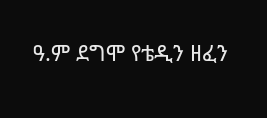ዓ.ም ደግሞ የቴዲን ዘፈን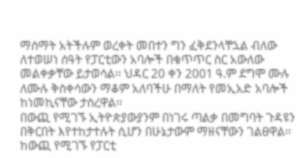ማሰማት አትችሉም ወረቀት መበተን ግን ፈቅደንላቸኋል ብለው ለተወሠነ ሰዓት የፓርቲውን አባሎች በቁጥጥር ስር አውለው መልቀቃቸው ይታወሳል፡፡ ህዳር 20 ቀን 2001 ዓ.ም ደግሞ ሙሉ ለሙሉ ቅስቀሳውን ማቆም አለባችሁ በማለት የመኢአድ አባሎች ከነመኪናቸው ታስረዋል፡፡
በውጪ የሚገኙ ኢትዮጵያውያንም በነገሩ ጣልቃ በመግባት ጉዳዩን በቅርበት እየተከታተሉት ሲሆን በሁኔታውም ማዘናቸውን ገልፀዋል፡፡ ከውጪ የሚገኙ የፓርቲ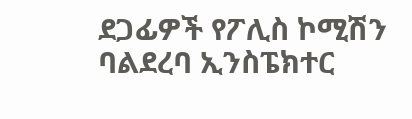ደጋፊዎች የፖሊስ ኮሚሽን ባልደረባ ኢንስፔክተር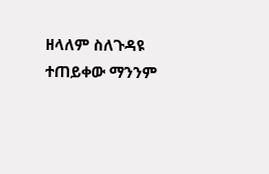ዘላለም ስለጉዳዩ ተጠይቀው ማንንም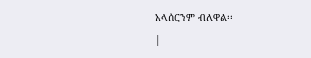አላሰርንም ብለዋል፡፡
|